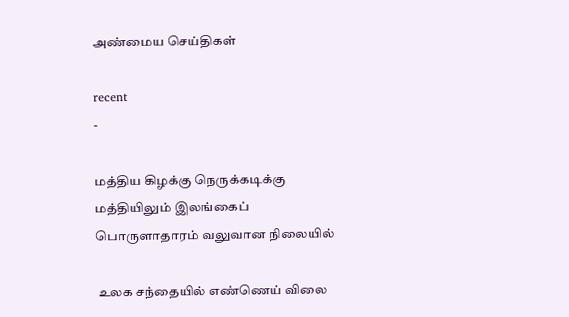அண்மைய செய்திகள்

recent
-

மத்திய கிழக்கு நெருக்கடிக்கு மத்தியிலும் இலங்கைப் பொருளாதாரம் வலுவான நிலையில்

 உலக சந்தையில் எண்ணெய் விலை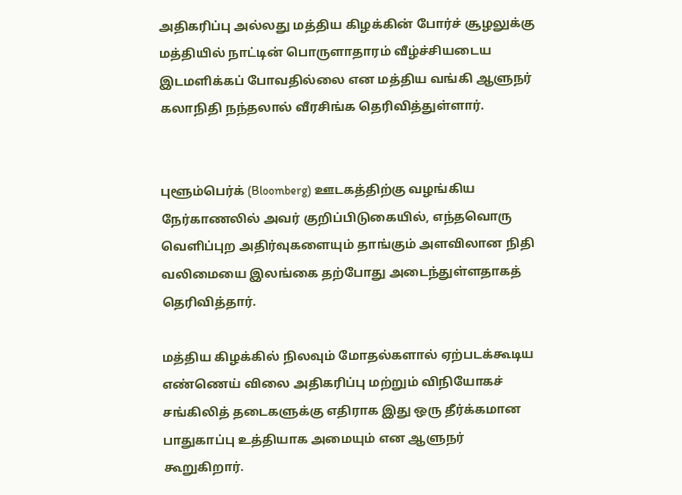அதிகரிப்பு அல்லது மத்திய கிழக்கின் போர்ச் சூழலுக்கு மத்தியில் நாட்டின் பொருளாதாரம் வீழ்ச்சியடைய இடமளிக்கப் போவதில்லை என மத்திய வங்கி ஆளுநர் கலாநிதி நந்தலால் வீரசிங்க தெரிவித்துள்ளார்.


புளூம்பெர்க் (Bloomberg) ஊடகத்திற்கு வழங்கிய நேர்காணலில் அவர் குறிப்பிடுகையில், எந்தவொரு வெளிப்புற அதிர்வுகளையும் தாங்கும் அளவிலான நிதி வலிமையை இலங்கை தற்போது அடைந்துள்ளதாகத் தெரிவித்தார்.

மத்திய கிழக்கில் நிலவும் மோதல்களால் ஏற்படக்கூடிய எண்ணெய் விலை அதிகரிப்பு மற்றும் விநியோகச் சங்கிலித் தடைகளுக்கு எதிராக இது ஒரு தீர்க்கமான பாதுகாப்பு உத்தியாக அமையும் என ஆளுநர் கூறுகிறார்.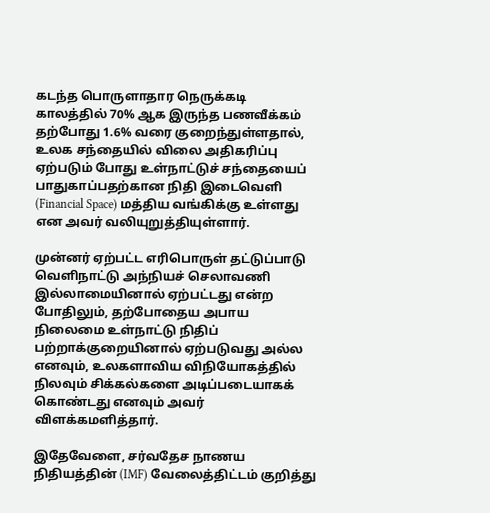கடந்த பொருளாதார நெருக்கடி காலத்தில் 70% ஆக இருந்த பணவீக்கம் தற்போது 1.6% வரை குறைந்துள்ளதால், உலக சந்தையில் விலை அதிகரிப்பு ஏற்படும் போது உள்நாட்டுச் சந்தையைப் பாதுகாப்பதற்கான நிதி இடைவெளி (Financial Space) மத்திய வங்கிக்கு உள்ளது என அவர் வலியுறுத்தியுள்ளார்.

முன்னர் ஏற்பட்ட எரிபொருள் தட்டுப்பாடு வெளிநாட்டு அந்நியச் செலாவணி இல்லாமையினால் ஏற்பட்டது என்ற போதிலும், தற்போதைய அபாய நிலைமை உள்நாட்டு நிதிப் பற்றாக்குறையினால் ஏற்படுவது அல்ல எனவும், உலகளாவிய விநியோகத்தில் நிலவும் சிக்கல்களை அடிப்படையாகக் கொண்டது எனவும் அவர் விளக்கமளித்தார்.

இதேவேளை, சர்வதேச நாணய நிதியத்தின் (IMF) வேலைத்திட்டம் குறித்து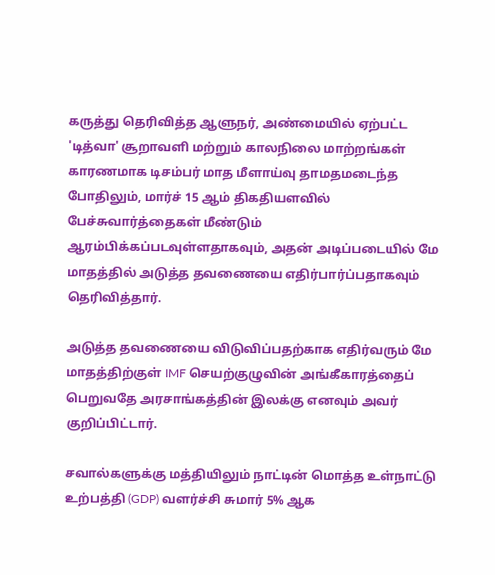கருத்து தெரிவித்த ஆளுநர், அண்மையில் ஏற்பட்ட 'டித்வா' சூறாவளி மற்றும் காலநிலை மாற்றங்கள் காரணமாக டிசம்பர் மாத மீளாய்வு தாமதமடைந்த போதிலும், மார்ச் 15 ஆம் திகதியளவில் பேச்சுவார்த்தைகள் மீண்டும் ஆரம்பிக்கப்படவுள்ளதாகவும், அதன் அடிப்படையில் மே மாதத்தில் அடுத்த தவணையை எதிர்பார்ப்பதாகவும் தெரிவித்தார்.

அடுத்த தவணையை விடுவிப்பதற்காக எதிர்வரும் மே மாதத்திற்குள் IMF செயற்குழுவின் அங்கீகாரத்தைப் பெறுவதே அரசாங்கத்தின் இலக்கு எனவும் அவர் குறிப்பிட்டார்.

சவால்களுக்கு மத்தியிலும் நாட்டின் மொத்த உள்நாட்டு உற்பத்தி (GDP) வளர்ச்சி சுமார் 5% ஆக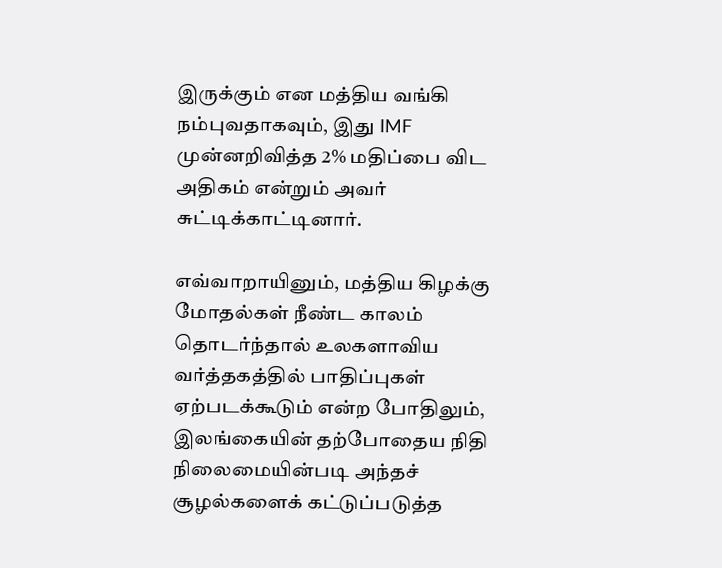இருக்கும் என மத்திய வங்கி நம்புவதாகவும், இது IMF முன்னறிவித்த 2% மதிப்பை விட அதிகம் என்றும் அவர் சுட்டிக்காட்டினார்.

எவ்வாறாயினும், மத்திய கிழக்கு மோதல்கள் நீண்ட காலம் தொடர்ந்தால் உலகளாவிய வர்த்தகத்தில் பாதிப்புகள் ஏற்படக்கூடும் என்ற போதிலும், இலங்கையின் தற்போதைய நிதி நிலைமையின்படி அந்தச் சூழல்களைக் கட்டுப்படுத்த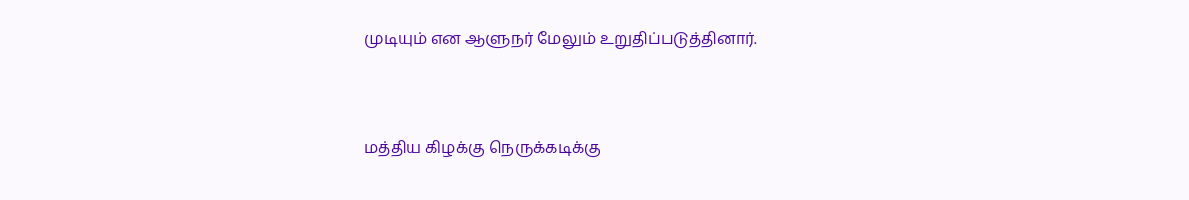முடியும் என ஆளுநர் மேலும் உறுதிப்படுத்தினார்.



மத்திய கிழக்கு நெருக்கடிக்கு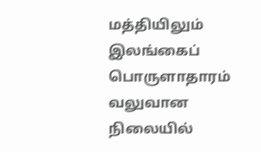மத்தியிலும் இலங்கைப் பொருளாதாரம் வலுவான நிலையில்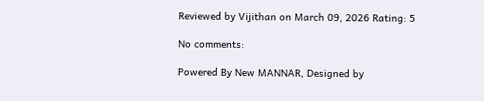Reviewed by Vijithan on March 09, 2026 Rating: 5

No comments:

Powered By New MANNAR, Designed by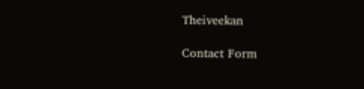Theiveekan

Contact Form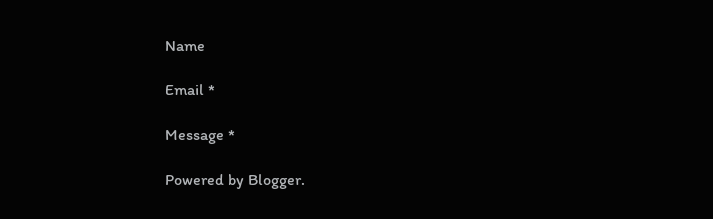Name

Email *

Message *

Powered by Blogger.